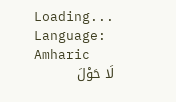Loading...
Language: Amharic
لَا حَوْلَ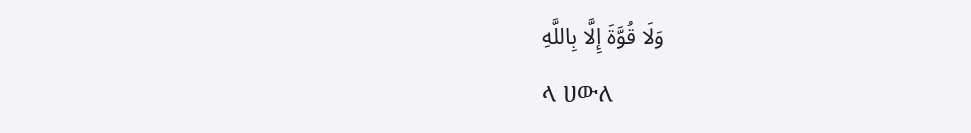وَلَا قُوَّةَ إِلَّا بِاللَّهِ
ላ ሀውለ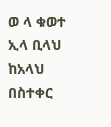ወ ላ ቁወተ ኢላ ቢላህ
ከአላህ በስተቀር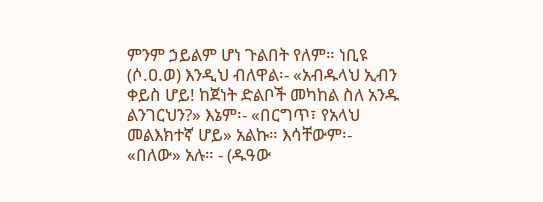ምንም ኃይልም ሆነ ጉልበት የለም። ነቢዩ (ሶ.ዐ.ወ) እንዲህ ብለዋል፡- «አብዱላህ ኢብን ቀይስ ሆይ! ከጀነት ድልቦች መካከል ስለ አንዱ ልንገርህን?» እኔም፡- «በርግጥ፣ የአላህ መልእክተኛ ሆይ» አልኩ። እሳቸውም፡- «በለው» አሉ። - (ዱዓው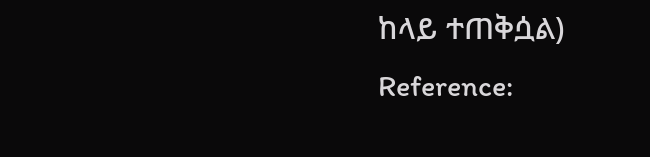ከላይ ተጠቅሷል)
Reference: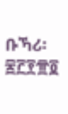ቡኻሪ፡ ፷፫፻፹፬